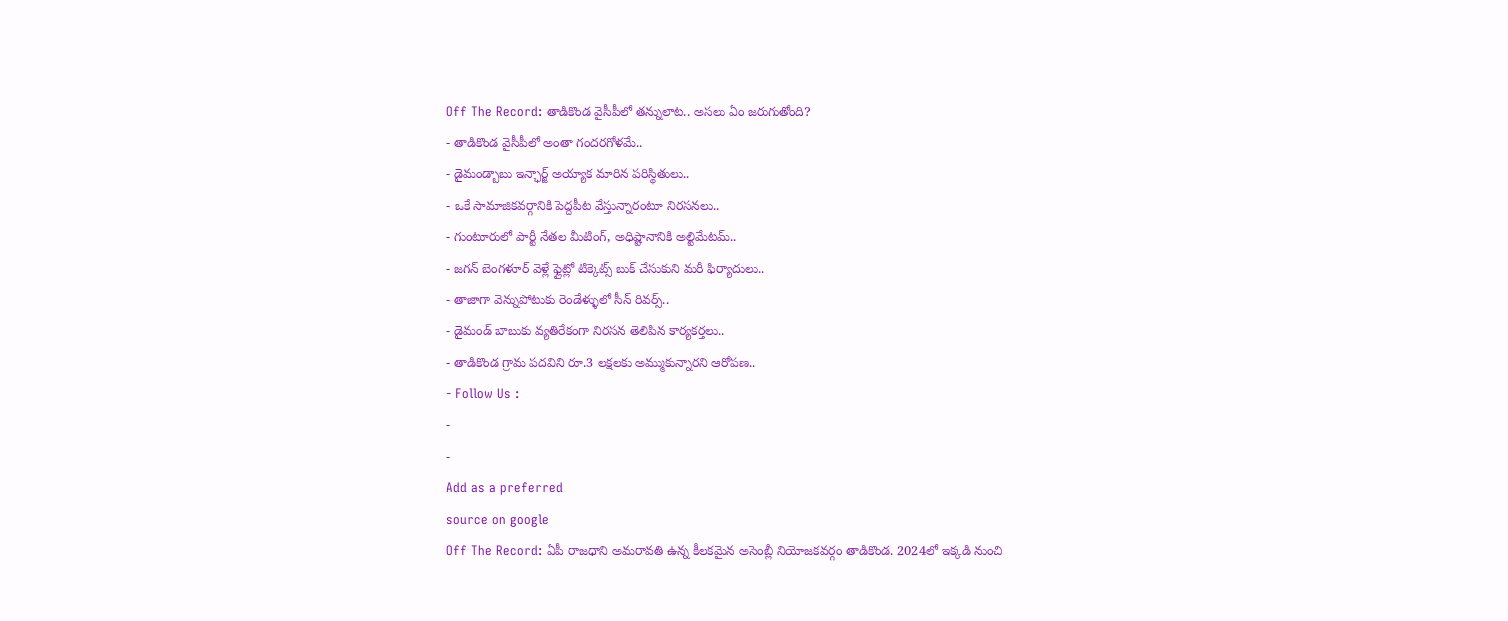Off The Record: తాడికొండ వైసీపీలో తన్నులాట.. అసలు ఏం జరుగుతోంది?
- తాడికొండ వైసీపీలో అంతా గందరగోళమే..
- డైమండ్బాబు ఇన్ఛార్జ్ అయ్యాక మారిన పరిస్థితులు..
- ఒకే సామాజికవర్గానికి పెద్దపీట వేస్తున్నారంటూ నిరసనలు..
- గుంటూరులో పార్టీ నేతల మీటింగ్, అధిష్టానానికి అల్టిమేటమ్..
- జగన్ బెంగళూర్ వెళ్లే ఫ్లైట్లో టిక్కెట్స్ బుక్ చేసుకుని మరీ ఫిర్యాదులు..
- తాజాగా వెన్నుపోటుకు రెండేళ్ళులో సీన్ రివర్స్..
- డైమండ్ బాబుకు వ్యతిరేకంగా నిరసన తెలిపిన కార్యకర్తలు..
- తాడికొండ గ్రామ పదవిని రూ.3 లక్షలకు అమ్ముకున్నారని ఆరోపణ..
- Follow Us :
-
-
Add as a preferred
source on google
Off The Record: ఏపీ రాజధాని అమరావతి ఉన్న కీలకమైన అసెంబ్లీ నియోజకవర్గం తాడికొండ. 2024లో ఇక్కడి నుంచి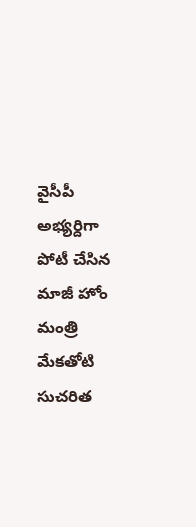వైసీపీ అభ్యర్దిగా పోటీ చేసిన మాజీ హోం మంత్రి మేకతోటి సుచరిత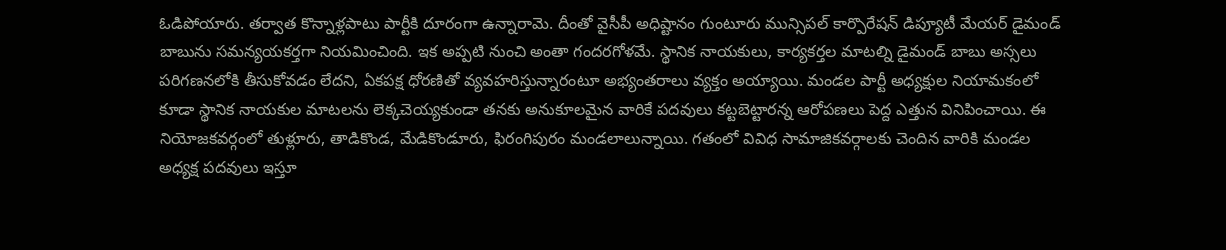ఓడిపోయారు. తర్వాత కొన్నాళ్లపాటు పార్టీకి దూరంగా ఉన్నారామె. దీంతో వైసీపీ అధిష్టానం గుంటూరు మున్సిపల్ కార్పొరేషన్ డిప్యూటీ మేయర్ డైమండ్ బాబును సమన్యయకర్తగా నియమించింది. ఇక అప్పటి నుంచి అంతా గందరగోళమే. స్థానిక నాయకులు, కార్యకర్తల మాటల్ని డైమండ్ బాబు అస్సలు పరిగణనలోకి తీసుకోవడం లేదని, ఏకపక్ష ధోరణితో వ్యవహరిస్తున్నారంటూ అభ్యంతరాలు వ్యక్తం అయ్యాయి. మండల పార్టీ అధ్యక్షుల నియామకంలో కూడా స్థానిక నాయకుల మాటలను లెక్కచెయ్యకుండా తనకు అనుకూలమైన వారికే పదవులు కట్టబెట్టారన్న ఆరోపణలు పెద్ద ఎత్తున వినిపించాయి. ఈ నియోజకవర్గంలో తుళ్లూరు, తాడికొండ, మేడికొండూరు, ఫిరంగిపురం మండలాలున్నాయి. గతంలో వివిధ సామాజికవర్గాలకు చెందిన వారికి మండల అధ్యక్ష పదవులు ఇస్తూ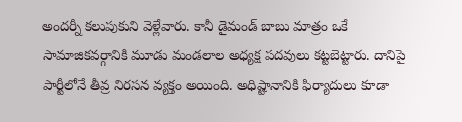అందర్నీ కలుపుకుని వెళ్లేవారు. కానీ డైమండ్ బాబు మాత్రం ఒకే సామాజికవర్గానికి మూడు మండలాల అధ్యక్ష పదవులు కట్టబెట్టారు. దానిపై పార్టీలోనే తీవ్ర నిరసన వ్యక్తం అయింది. అధిష్టానానికి ఫిర్యాదులు కూడా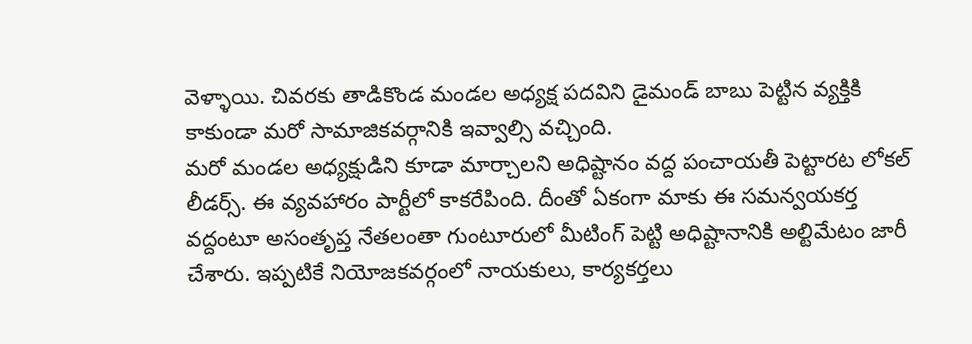వెళ్ళాయి. చివరకు తాడికొండ మండల అధ్యక్ష పదవిని డైమండ్ బాబు పెట్టిన వ్యక్తికి కాకుండా మరో సామాజికవర్గానికి ఇవ్వాల్సి వచ్చింది.
మరో మండల అధ్యక్షుడిని కూడా మార్చాలని అధిష్టానం వద్ద పంచాయతీ పెట్టారట లోకల్ లీడర్స్. ఈ వ్యవహారం పార్టీలో కాకరేపింది. దీంతో ఏకంగా మాకు ఈ సమన్వయకర్త వద్దంటూ అసంతృప్త నేతలంతా గుంటూరులో మీటింగ్ పెట్టి అధిష్టానానికి అల్టిమేటం జారీ చేశారు. ఇప్పటికే నియోజకవర్గంలో నాయకులు, కార్యకర్తలు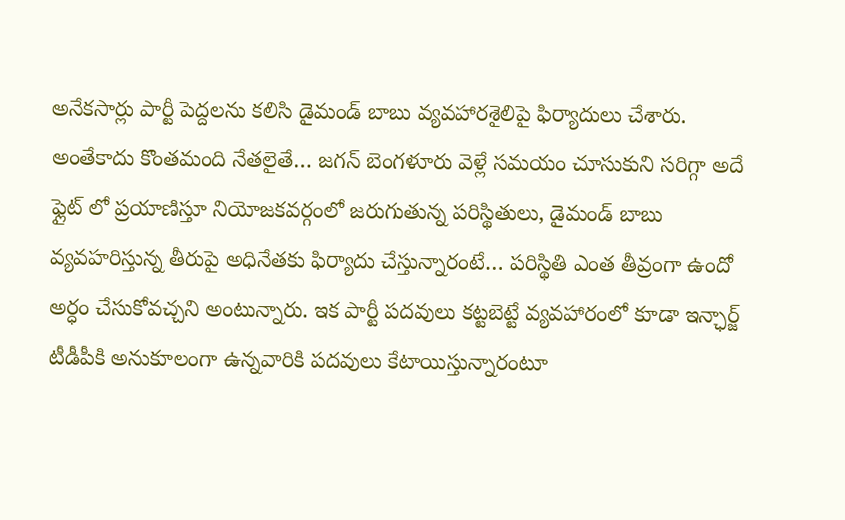అనేకసార్లు పార్టీ పెద్దలను కలిసి డైమండ్ బాబు వ్యవహారశైలిపై ఫిర్యాదులు చేశారు. అంతేకాదు కొంతమంది నేతలైతే… జగన్ బెంగళూరు వెళ్లే సమయం చూసుకుని సరిగ్గా అదే ఫ్లైట్ లో ప్రయాణిస్తూ నియోజకవర్గంలో జరుగుతున్న పరిస్థితులు, డైమండ్ బాబు వ్యవహరిస్తున్న తీరుపై అధినేతకు ఫిర్యాదు చేస్తున్నారంటే… పరిస్థితి ఎంత తీవ్రంగా ఉందో అర్ధం చేసుకోవచ్చని అంటున్నారు. ఇక పార్టీ పదవులు కట్టబెట్టే వ్యవహారంలో కూడా ఇన్ఛార్జ్ టీడీపీకి అనుకూలంగా ఉన్నవారికి పదవులు కేటాయిస్తున్నారంటూ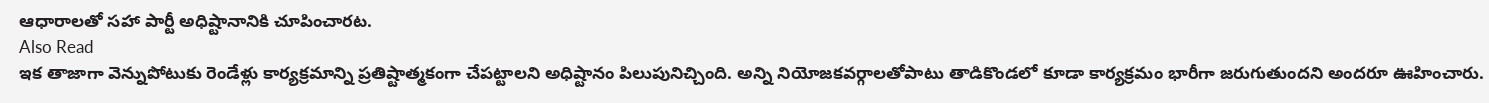ఆధారాలతో సహా పార్టీ అధిష్టానానికి చూపించారట.
Also Read
ఇక తాజాగా వెన్నుపోటుకు రెండేళ్లు కార్యక్రమాన్ని ప్రతిష్టాత్మకంగా చేపట్టాలని అధిష్టానం పిలుపునిచ్చింది. అన్ని నియోజకవర్గాలతోపాటు తాడికొండలో కూడా కార్యక్రమం భారీగా జరుగుతుందని అందరూ ఊహించారు.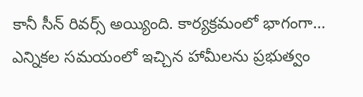కానీ సీన్ రివర్స్ అయ్యింది. కార్యక్రమంలో భాగంగా… ఎన్నికల సమయంలో ఇచ్చిన హామీలను ప్రభుత్వం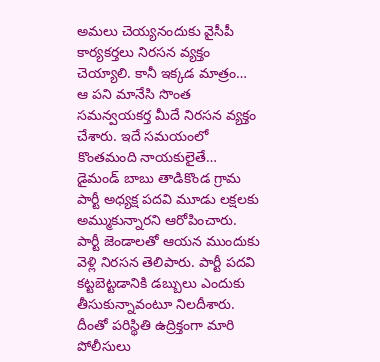అమలు చెయ్యనందుకు వైసీపీ కార్యకర్తలు నిరసన వ్యక్తం చెయ్యాలి. కానీ ఇక్కడ మాత్రం… ఆ పని మానేసి సొంత సమన్వయకర్త మీదే నిరసన వ్యక్తం చేశారు. ఇదే సమయంలో కొంతమంది నాయకులైతే… డైమండ్ బాబు తాడికొండ గ్రామ పార్టీ అధ్యక్ష పదవి మూడు లక్షలకు అమ్ముకున్నారని ఆరోపించారు. పార్టీ జెండాలతో ఆయన ముందుకు వెళ్లి నిరసన తెలిపారు. పార్టీ పదవి కట్టబెట్టడానికి డబ్బులు ఎందుకు తీసుకున్నావంటూ నిలదీశారు. దీంతో పరిస్థితి ఉద్రిక్తంగా మారి పోలీసులు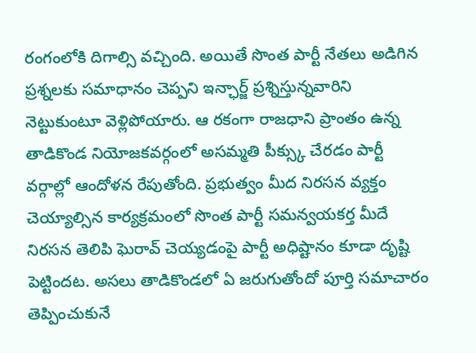రంగంలోకి దిగాల్సి వచ్చింది. అయితే సొంత పార్టీ నేతలు అడిగిన ప్రశ్నలకు సమాధానం చెప్పని ఇన్ఛార్జ్ ప్రశ్నిస్తున్నవారిని నెట్టుకుంటూ వెళ్లిపోయారు. ఆ రకంగా రాజధాని ప్రాంతం ఉన్న తాడికొండ నియోజకవర్గంలో అసమ్మతి పీక్స్కు చేరడం పార్టీ వర్గాల్లో ఆందోళన రేపుతోంది. ప్రభుత్వం మీద నిరసన వ్యక్తం చెయ్యాల్సిన కార్యక్రమంలో సొంత పార్టీ సమన్వయకర్త మీదే నిరసన తెలిపి ఘెరావ్ చెయ్యడంపై పార్టీ అధిష్టానం కూడా దృష్టి పెట్టిందట. అసలు తాడికొండలో ఏ జరుగుతోందో పూర్తి సమాచారం తెప్పించుకునే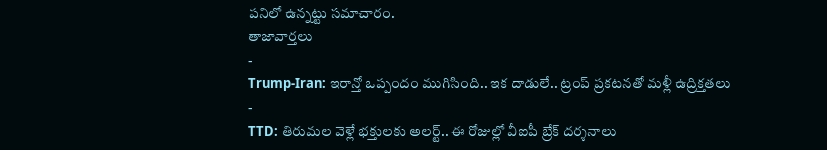పనిలో ఉన్నట్టు సమాచారం.
తాజావార్తలు
-
Trump-Iran: ఇరాన్తో ఒప్పందం ముగిసింది.. ఇక దాడులే.. ట్రంప్ ప్రకటనతో మళ్లీ ఉద్రిక్తతలు
-
TTD: తిరుమల వెళ్లే భక్తులకు అలర్ట్.. ఈ రోజుల్లో వీఐపీ బ్రేక్ దర్శనాలు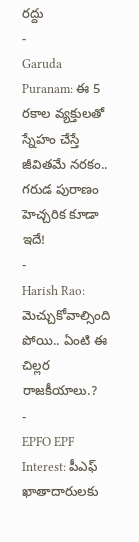రద్దు
-
Garuda Puranam: ఈ 5 రకాల వ్యక్తులతో స్నేహం చేస్తే జీవితమే నరకం.. గరుడ పురాణం హెచ్చరిక కూడా ఇదే!
-
Harish Rao: మెచ్చుకోవాల్సింది పోయి.. ఏంటి ఈ చిల్లర రాజకీయాలు.?
-
EPFO EPF Interest: పీఎఫ్ ఖాతాదారులకు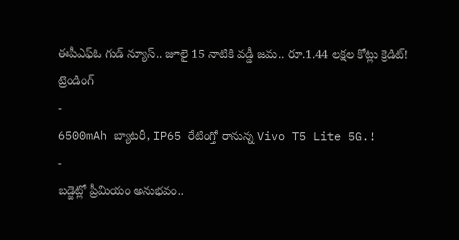ఈపీఎఫ్ఓ గుడ్ న్యూస్.. జూలై 15 నాటికి వడ్డీ జమ.. రూ.1.44 లక్షల కోట్లు క్రెడిట్!
ట్రెండింగ్
-
6500mAh బ్యాటరీ, IP65 రేటింగ్తో రానున్న Vivo T5 Lite 5G.!
-
బడ్జెట్లో ప్రీమియం అనుభవం..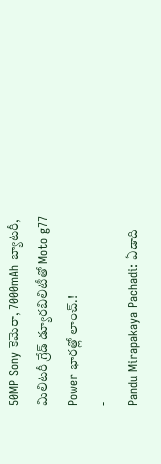50MP Sony కెమెరా, 7000mAh బ్యాటరీ, మిలిటరీ గ్రేడ్ డ్యూరబిలిటీతో Moto g77 Power భారత్లో లాంచ్.!
-
Pandu Mirapakaya Pachadi: ఏడాది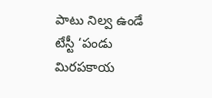పాటు నిల్వ ఉండే టేస్టీ ‘పండు మిరపకాయ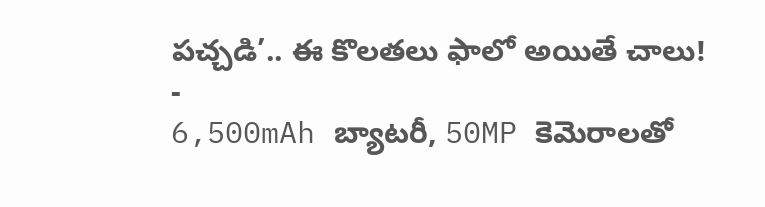పచ్చడి’.. ఈ కొలతలు ఫాలో అయితే చాలు!
-
6,500mAh బ్యాటరీ, 50MP కెమెరాలతో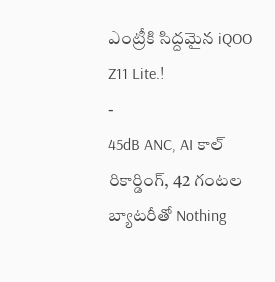ఎంట్రీకి సిద్దమైన iQOO Z11 Lite.!
-
45dB ANC, AI కాల్ రికార్డింగ్, 42 గంటల బ్యాటరీతో Nothing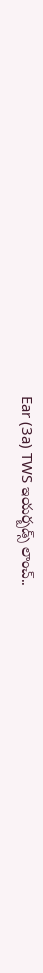Ear (3a) TWS ఇయర్బడ్స్ లాంచ్..